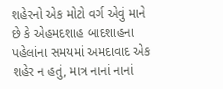શહેરનો એક મોટો વર્ગ એવું માને છે કે એહમદશાહ બાદશાહના પહેલાંના સમયમાં અમદાવાદ એક શહેર ન હતું, માત્ર નાનાં નાનાં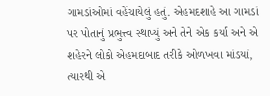ગામડાંઓમાં વહેંચાયેલું હતું. એહમદશાહે આ ગામડાં પર પોતાનું પ્રભુત્ત્વ સ્થાપ્યું અને તેને એક કર્યા અને એ શહેરને લોકો એહમદાબાદ તરીકે ઓળખવા માંડયાં, ત્યારથી એ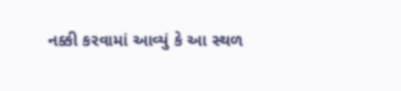નક્કી કરવામાં આવ્યું કે આ સ્થળ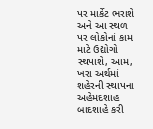પર માર્કેટ ભરાશે અને આ સ્થળ પર લોકોનાં કામ માટે ઉદ્યોગો સ્થપાશે, આમ, ખરા અર્થમાં શહેરની સ્થાપના અહેમદશાહ બાદશાહે કરી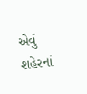એવું શહેરનાં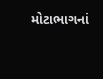મોટાભાગનાં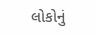લોકોનું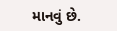માનવું છે.